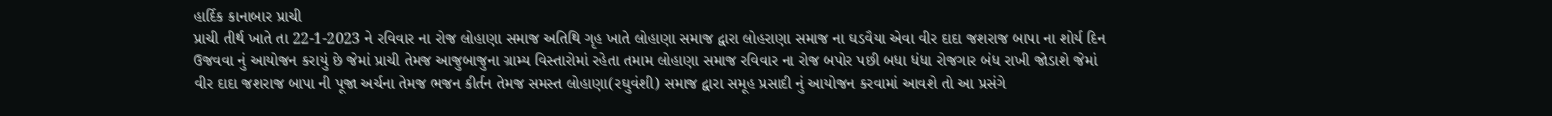હાર્દિક કાનાબાર પ્રાચી
પ્રાચી તીર્થ ખાતે તા 22-1-2023 ને રવિવાર ના રોજ લોહાણા સમાજ અતિથિ ગૃહ ખાતે લોહાણા સમાજ દ્વારા લોહરાણા સમાજ ના ઘડવૈયા એવા વીર દાદા જશરાજ બાપા ના શોર્ય દિન ઉજવવા નું આયોજન કરાયું છે જેમાં પ્રાચી તેમજ આજુબાજુના ગ્રામ્ય વિસ્તારોમાં રહેતા તમામ લોહાણા સમાજ રવિવાર ના રોજ બપોર પછી બધા ધંધા રોજગાર બંધ રાખી જોડાશે જેમાં વીર દાદા જશરાજ બાપા ની પૂજા અર્ચના તેમજ ભજન કીર્તન તેમજ સમસ્ત લોહાણા(રઘુવંશી) સમાજ દ્વારા સમૂહ પ્રસાદી નું આયોજન કરવામાં આવશે તો આ પ્રસંગે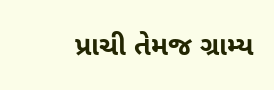પ્રાચી તેમજ ગ્રામ્ય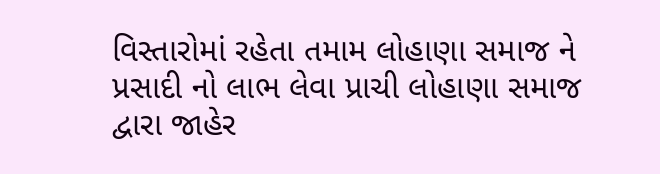વિસ્તારોમાં રહેતા તમામ લોહાણા સમાજ ને પ્રસાદી નો લાભ લેવા પ્રાચી લોહાણા સમાજ દ્વારા જાહેર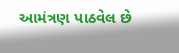આમંત્રણ પાઠવેલ છે